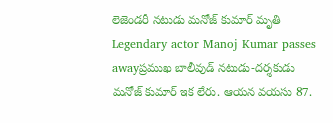లెజెండరీ నటుడు మనోజ్ కుమార్ మృతి
Legendary actor Manoj Kumar passes awayప్రముఖ బాలీవుడ్ నటుడు-దర్శకుడు మనోజ్ కుమార్ ఇక లేరు. ఆయన వయసు 87.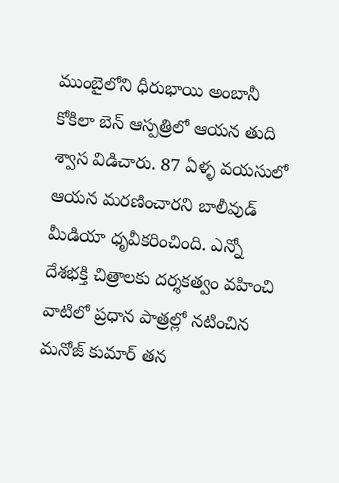ముంబైలోని ధీరుభాయి అంబానీ కోకిలా బెన్ ఆస్పత్రిలో ఆయన తుది శ్వాస విడిచారు. 87 ఏళ్ళ వయసులో ఆయన మరణించారని బాలీవుడ్ మీడియా ధృవీకరించింది. ఎన్నో దేశభక్తి చిత్రాలకు దర్శకత్వం వహించి వాటిలో ప్రధాన పాత్రల్లో నటించిన మనోజ్ కుమార్ తన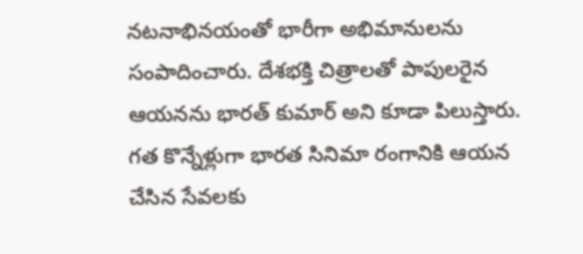నటనాభినయంతో భారీగా అభిమానులను సంపాదించారు. దేశభక్తి చిత్రాలతో పాపులరైన ఆయనను భారత్ కుమార్ అని కూడా పిలుస్తారు.
గత కొన్నేళ్లుగా భారత సినిమా రంగానికి ఆయన చేసిన సేవలకు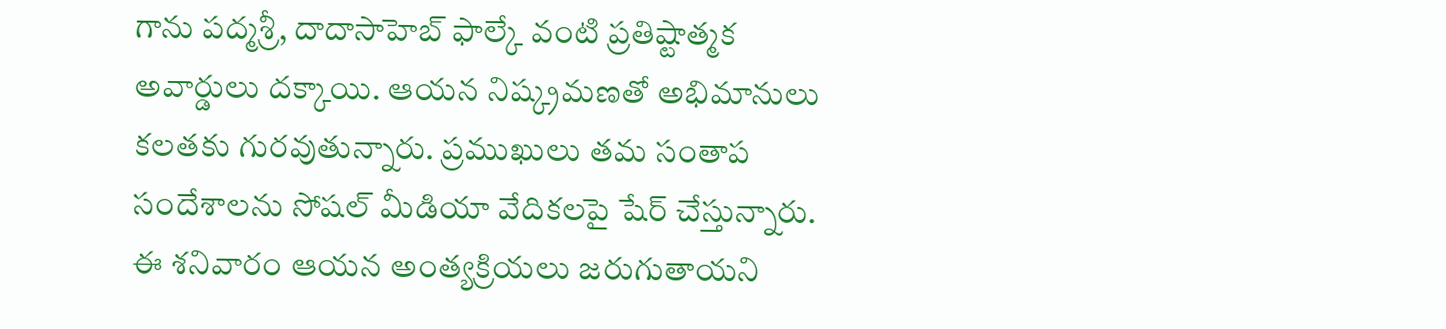గాను పద్మశ్రీ, దాదాసాహెబ్ ఫాల్కే వంటి ప్రతిష్టాత్మక అవార్డులు దక్కాయి. ఆయన నిష్క్రమణతో అభిమానులు కలతకు గురవుతున్నారు. ప్రముఖులు తమ సంతాప సందేశాలను సోషల్ మీడియా వేదికలపై షేర్ చేస్తున్నారు. ఈ శనివారం ఆయన అంత్యక్రియలు జరుగుతాయని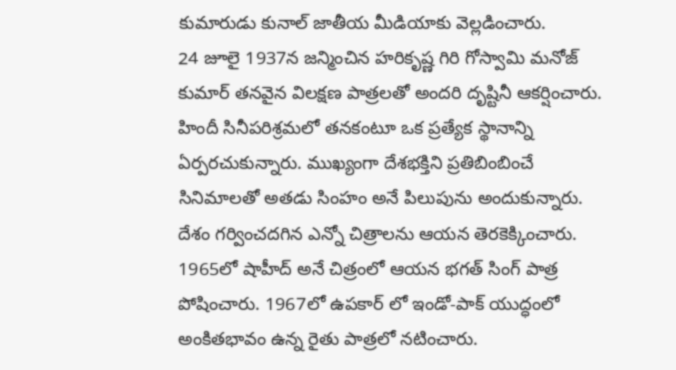కుమారుడు కునాల్ జాతీయ మీడియాకు వెల్లడించారు.
24 జూలై 1937న జన్మించిన హరికృష్ణ గిరి గోస్వామి మనోజ్ కుమార్ తనవైన విలక్షణ పాత్రలతో అందరి దృష్టినీ ఆకర్షించారు. హిందీ సినీపరిశ్రమలో తనకంటూ ఒక ప్రత్యేక స్థానాన్ని ఏర్పరచుకున్నారు. ముఖ్యంగా దేశభక్తిని ప్రతిబింబించే సినిమాలతో అతడు సింహం అనే పిలుపును అందుకున్నారు. దేశం గర్వించదగిన ఎన్నో చిత్రాలను ఆయన తెరకెక్కించారు.
1965లో షాహీద్ అనే చిత్రంలో ఆయన భగత్ సింగ్ పాత్ర పోషించారు. 1967లో ఉపకార్ లో ఇండో-పాక్ యుద్ధంలో అంకితభావం ఉన్న రైతు పాత్రలో నటించారు.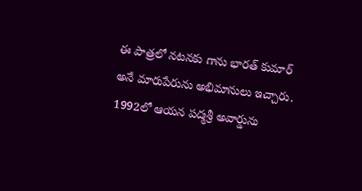ఈ పాత్రలో నటనకు గాను భారత్ కుమార్ అనే మారుపేరును అభిమానులు ఇచ్చారు. 1992లో ఆయన పద్మశ్రీ అవార్డును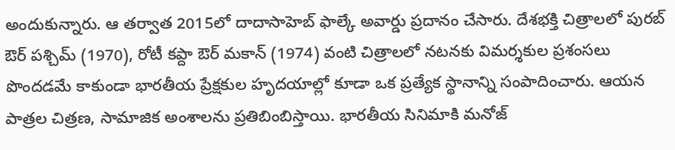అందుకున్నారు. ఆ తర్వాత 2015లో దాదాసాహెబ్ ఫాల్కే అవార్డు ప్రదానం చేసారు. దేశభక్తి చిత్రాలలో పురబ్ ఔర్ పశ్చిమ్ (1970), రోటీ కప్దా ఔర్ మకాన్ (1974) వంటి చిత్రాలలో నటనకు విమర్శకుల ప్రశంసలు పొందడమే కాకుండా భారతీయ ప్రేక్షకుల హృదయాల్లో కూడా ఒక ప్రత్యేక స్థానాన్ని సంపాదించారు. ఆయన పాత్రల చిత్రణ, సామాజిక అంశాలను ప్రతిబింబిస్తాయి. భారతీయ సినిమాకి మనోజ్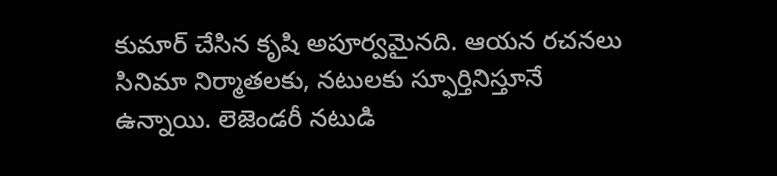కుమార్ చేసిన కృషి అపూర్వమైనది. ఆయన రచనలు సినిమా నిర్మాతలకు, నటులకు స్ఫూర్తినిస్తూనే ఉన్నాయి. లెజెండరీ నటుడి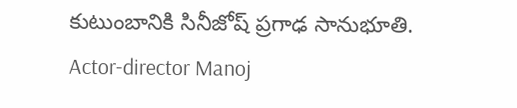కుటుంబానికి సినీజోష్ ప్రగాఢ సానుభూతి.
Actor-director Manoj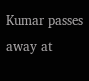Kumar passes away at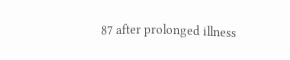87 after prolonged illness